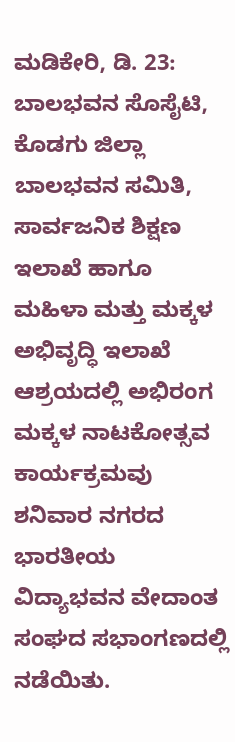ಮಡಿಕೇರಿ, ಡಿ. 23: ಬಾಲಭವನ ಸೊಸೈಟಿ, ಕೊಡಗು ಜಿಲ್ಲಾ ಬಾಲಭವನ ಸಮಿತಿ, ಸಾರ್ವಜನಿಕ ಶಿಕ್ಷಣ ಇಲಾಖೆ ಹಾಗೂ ಮಹಿಳಾ ಮತ್ತು ಮಕ್ಕಳ ಅಭಿವೃದ್ಧಿ ಇಲಾಖೆ ಆಶ್ರಯದಲ್ಲಿ ಅಭಿರಂಗ ಮಕ್ಕಳ ನಾಟಕೋತ್ಸವ ಕಾರ್ಯಕ್ರಮವು ಶನಿವಾರ ನಗರದ ಭಾರತೀಯ ವಿದ್ಯಾಭವನ ವೇದಾಂತ ಸಂಘದ ಸಭಾಂಗಣದಲ್ಲಿ ನಡೆಯಿತು.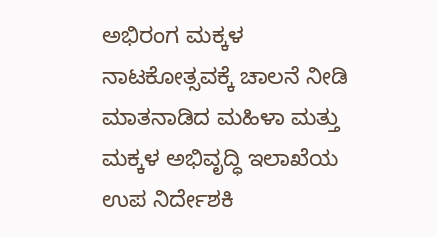ಅಭಿರಂಗ ಮಕ್ಕಳ ನಾಟಕೋತ್ಸವಕ್ಕೆ ಚಾಲನೆ ನೀಡಿ ಮಾತನಾಡಿದ ಮಹಿಳಾ ಮತ್ತು ಮಕ್ಕಳ ಅಭಿವೃದ್ಧಿ ಇಲಾಖೆಯ ಉಪ ನಿರ್ದೇಶಕಿ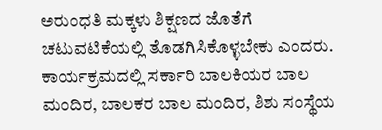ಅರುಂಧತಿ ಮಕ್ಕಳು ಶಿಕ್ಷಣದ ಜೊತೆಗೆ ಚಟುವಟಿಕೆಯಲ್ಲಿ ತೊಡಗಿಸಿಕೊಳ್ಳಬೇಕು ಎಂದರು. ಕಾರ್ಯಕ್ರಮದಲ್ಲಿ ಸರ್ಕಾರಿ ಬಾಲಕಿಯರ ಬಾಲ ಮಂದಿರ, ಬಾಲಕರ ಬಾಲ ಮಂದಿರ, ಶಿಶು ಸಂಸ್ಥೆಯ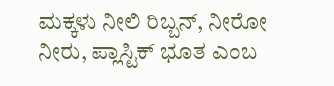ಮಕ್ಕಳು ನೀಲಿ ರಿಬ್ಬನ್, ನೀರೋ ನೀರು, ಪ್ಲಾಸ್ಟಿಕ್ ಭೂತ ಎಂಬ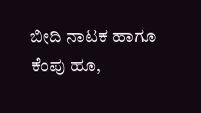ಬೀದಿ ನಾಟಕ ಹಾಗೂ ಕೆಂಪು ಹೂ,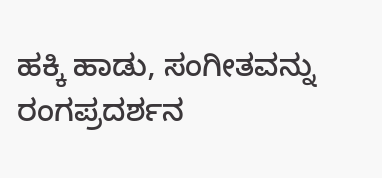ಹಕ್ಕಿ ಹಾಡು, ಸಂಗೀತವನ್ನು ರಂಗಪ್ರದರ್ಶನ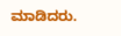ಮಾಡಿದರು.